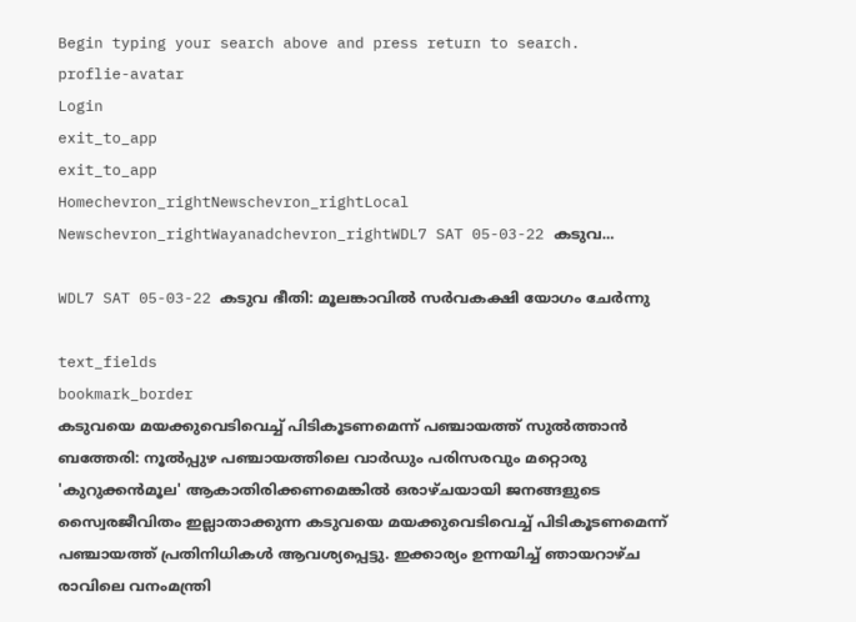Begin typing your search above and press return to search.
proflie-avatar
Login
exit_to_app
exit_to_app
Homechevron_rightNewschevron_rightLocal Newschevron_rightWayanadchevron_rightWDL7 SAT 05-03-22 കടുവ...

WDL7 SAT 05-03-22 കടുവ ഭീതി: മൂലങ്കാവിൽ സർവകക്ഷി യോഗം ചേർന്നു

text_fields
bookmark_border
കടുവയെ മയക്കുവെടിവെച്ച് പിടികൂടണമെന്ന് പഞ്ചായത്ത് സുല്‍ത്താന്‍ ബത്തേരി: നൂല്‍പ്പുഴ പഞ്ചായത്തിലെ വാര്‍ഡും പരിസരവും മറ്റൊരു 'കുറുക്കന്‍മൂല' ആകാതിരിക്കണമെങ്കില്‍ ഒരാഴ്ചയായി ജനങ്ങളുടെ സ്വൈരജീവിതം ഇല്ലാതാക്കുന്ന കടുവയെ മയക്കുവെടിവെച്ച് പിടികൂടണമെന്ന് പഞ്ചായത്ത് പ്രതിനിധികള്‍ ആവശ്യപ്പെട്ടു. ഇക്കാര്യം ഉന്നയിച്ച് ഞായറാഴ്ച രാവിലെ വനംമന്ത്രി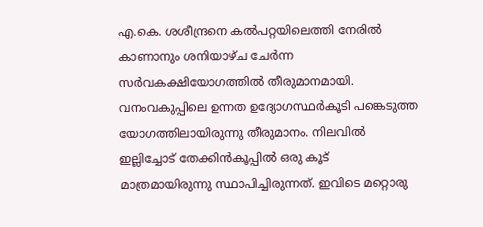എ.കെ. ശശീന്ദ്രനെ കല്‍പറ്റയിലെത്തി നേരില്‍ കാണാനും ശനിയാഴ്ച ചേര്‍ന്ന സര്‍വകക്ഷിയോഗത്തില്‍ തീരുമാനമായി. വനംവകുപ്പിലെ ഉന്നത ഉദ്യോഗസ്ഥര്‍കൂടി പങ്കെടുത്ത യോഗത്തിലായിരുന്നു തീരുമാനം. നിലവില്‍ ഇല്ലിച്ചോട് തേക്കിന്‍കൂപ്പില്‍ ഒരു കൂട് മാത്രമായിരുന്നു സ്ഥാപിച്ചിരുന്നത്. ഇവിടെ മറ്റൊരു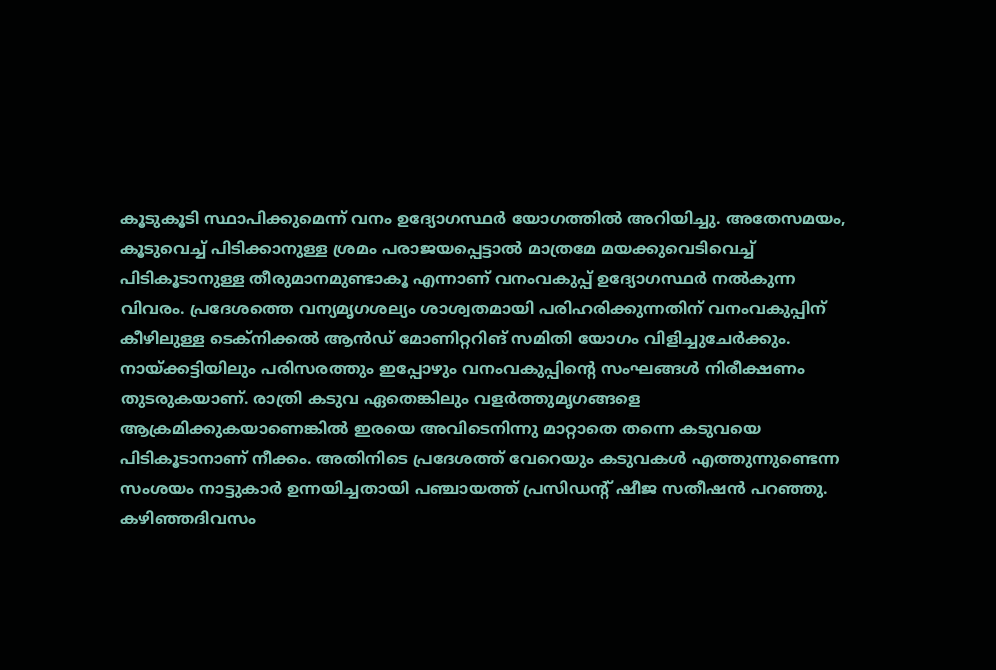കൂടുകൂടി സ്ഥാപിക്കുമെന്ന് വനം ഉദ്യോഗസ്ഥര്‍ യോഗത്തില്‍ അറിയിച്ചു. അതേസമയം, കൂടുവെച്ച് പിടിക്കാനുള്ള ശ്രമം പരാജയപ്പെട്ടാല്‍ മാത്രമേ മയക്കുവെടിവെച്ച് പിടികൂടാനുള്ള തീരുമാനമുണ്ടാകൂ എന്നാണ് വനംവകുപ്പ് ഉദ്യോഗസ്ഥര്‍ നല്‍കുന്ന വിവരം. പ്രദേശത്തെ വന്യമൃഗശല്യം ശാശ്വതമായി പരിഹരിക്കുന്നതിന് വനംവകുപ്പിന് കീഴിലുള്ള ടെക്‌നിക്കല്‍ ആൻഡ് മോണിറ്ററിങ് സമിതി യോഗം വിളിച്ചുചേര്‍ക്കും. നായ്‌ക്കട്ടിയിലും പരിസരത്തും ഇപ്പോഴും വനംവകുപ്പിന്റെ സംഘങ്ങള്‍ നിരീക്ഷണം തുടരുകയാണ്. രാത്രി കടുവ ഏതെങ്കിലും വളര്‍ത്തുമൃഗങ്ങളെ ആക്രമിക്കുകയാണെങ്കില്‍ ഇരയെ അവിടെനിന്നു മാറ്റാതെ തന്നെ കടുവയെ പിടികൂടാനാണ് നീക്കം. അതിനിടെ പ്രദേശത്ത് വേറെയും കടുവകള്‍ എത്തുന്നുണ്ടെന്ന സംശയം നാട്ടുകാര്‍ ഉന്നയിച്ചതായി പഞ്ചായത്ത് പ്രസിഡന്റ് ഷീജ സതീഷന്‍ പറഞ്ഞു. കഴിഞ്ഞദിവസം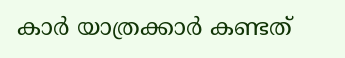കാര്‍ യാത്രക്കാര്‍ കണ്ടത്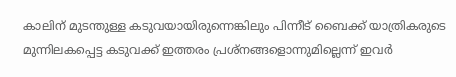കാലിന് മുടന്തുള്ള കടുവയായിരുന്നെങ്കിലും പിന്നീട് ബൈക്ക് യാത്രികരുടെ മുന്നിലകപ്പെട്ട കടുവക്ക് ഇത്തരം പ്രശ്‌നങ്ങളൊന്നുമില്ലെന്ന് ഇവര്‍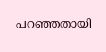പറഞ്ഞതായി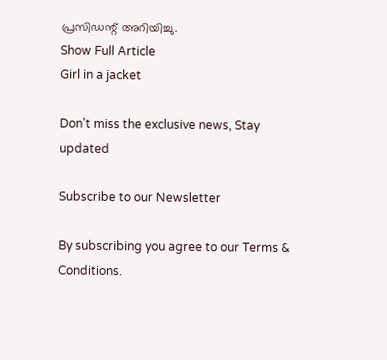പ്രസിഡന്റ് അറിയിച്ചു.
Show Full Article
Girl in a jacket

Don't miss the exclusive news, Stay updated

Subscribe to our Newsletter

By subscribing you agree to our Terms & Conditions.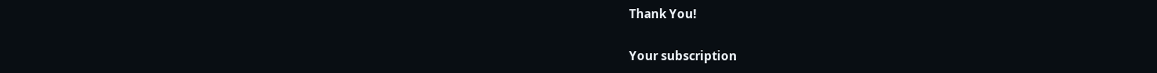Thank You!

Your subscription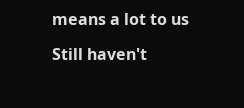means a lot to us

Still haven't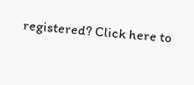registered? Click here to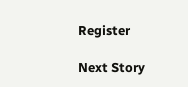Register

Next Story